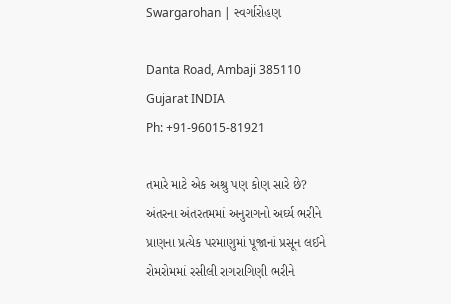Swargarohan | સ્વર્ગારોહણ

Danta Road, Ambaji 385110
Gujarat INDIA
Ph: +91-96015-81921

તમારે માટે એક અશ્રુ પણ કોણ સારે છે?
અંતરના અંતરતમમાં અનુરાગનો અર્ઘ્ય ભરીને
પ્રાણના પ્રત્યેક પરમાણુમાં પૂજાનાં પ્રસૂન લઈને
રોમરોમમાં રસીલી રાગરાગિણી ભરીને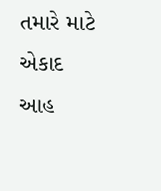તમારે માટે એકાદ આહ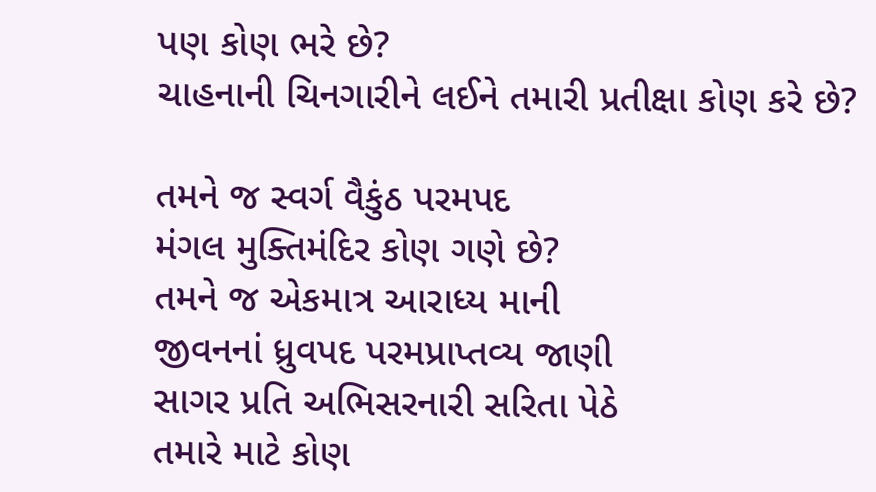પણ કોણ ભરે છે?
ચાહનાની ચિનગારીને લઈને તમારી પ્રતીક્ષા કોણ કરે છે?

તમને જ સ્વર્ગ વૈકુંઠ પરમપદ
મંગલ મુક્તિમંદિર કોણ ગણે છે?
તમને જ એકમાત્ર આરાધ્ય માની
જીવનનાં ધ્રુવપદ પરમપ્રાપ્તવ્ય જાણી
સાગર પ્રતિ અભિસરનારી સરિતા પેઠે
તમારે માટે કોણ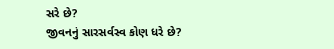સરે છે?
જીવનનું સારસર્વસ્વ કોણ ધરે છે?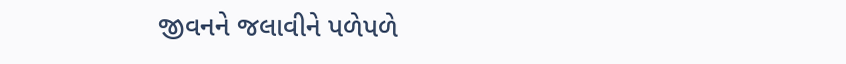જીવનને જલાવીને પળેપળે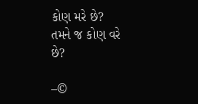કોણ મરે છે?
તમને જ કોણ વરે છે?

–©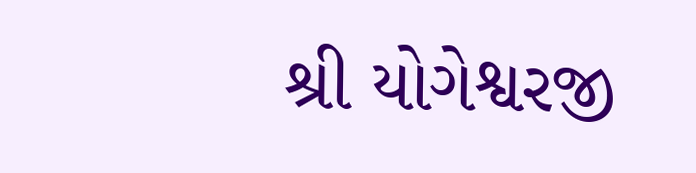શ્રી યોગેશ્વરજી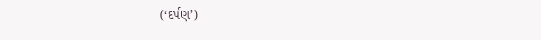(‘દર્પણ’)